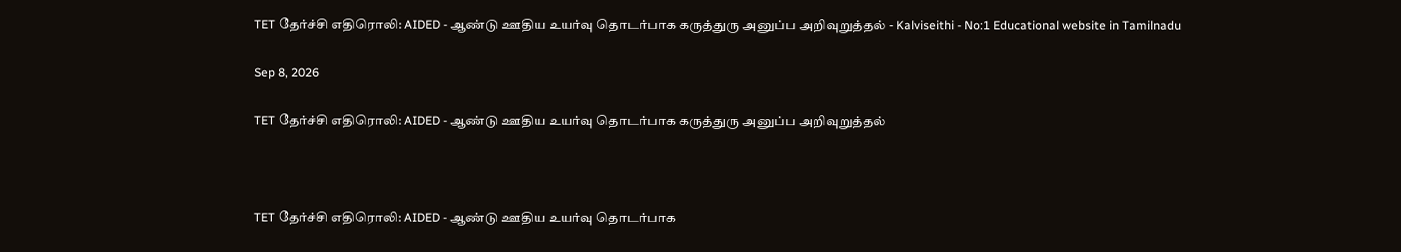TET தேர்ச்சி எதிரொலி: AIDED - ஆண்டு ஊதிய உயர்வு தொடர்பாக கருத்துரு அனுப்ப அறிவுறுத்தல் - Kalviseithi - No:1 Educational website in Tamilnadu

Sep 8, 2026

TET தேர்ச்சி எதிரொலி: AIDED - ஆண்டு ஊதிய உயர்வு தொடர்பாக கருத்துரு அனுப்ப அறிவுறுத்தல்



TET தேர்ச்சி எதிரொலி: AIDED - ஆண்டு ஊதிய உயர்வு தொடர்பாக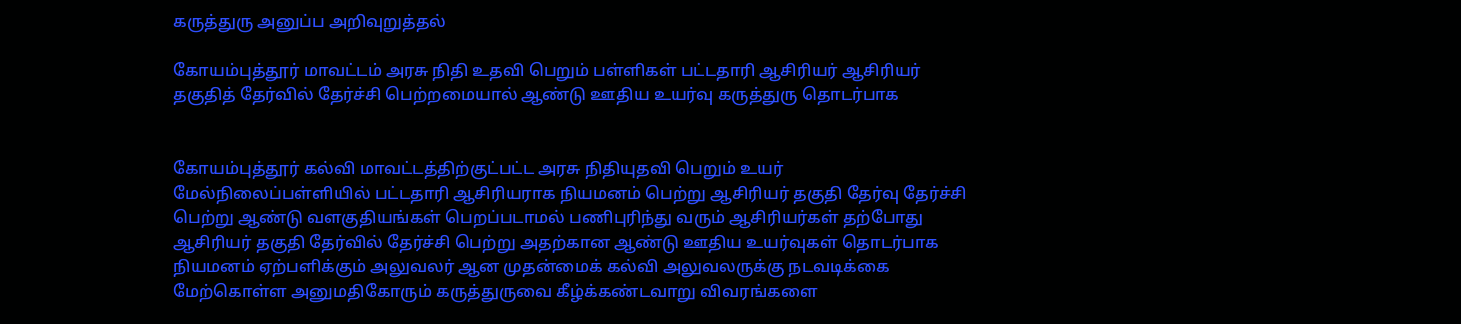கருத்துரு அனுப்ப அறிவுறுத்தல்

கோயம்புத்தூர் மாவட்டம் அரசு நிதி உதவி பெறும் பள்ளிகள் பட்டதாரி ஆசிரியர் ஆசிரியர் தகுதித் தேர்வில் தேர்ச்சி பெற்றமையால் ஆண்டு ஊதிய உயர்வு கருத்துரு தொடர்பாக


கோயம்புத்தூர் கல்வி மாவட்டத்திற்குட்பட்ட அரசு நிதியுதவி பெறும் உயர் மேல்நிலைப்பள்ளியில் பட்டதாரி ஆசிரியராக நியமனம் பெற்று ஆசிரியர் தகுதி தேர்வு தேர்ச்சி பெற்று ஆண்டு வளகுதியங்கள் பெறப்படாமல் பணிபுரிந்து வரும் ஆசிரியர்கள் தற்போது ஆசிரியர் தகுதி தேர்வில் தேர்ச்சி பெற்று அதற்கான ஆண்டு ஊதிய உயர்வுகள் தொடர்பாக நியமனம் ஏற்பளிக்கும் அலுவலர் ஆன முதன்மைக் கல்வி அலுவலருக்கு நடவடிக்கை மேற்கொள்ள அனுமதிகோரும் கருத்துருவை கீழ்க்கண்டவாறு விவரங்களை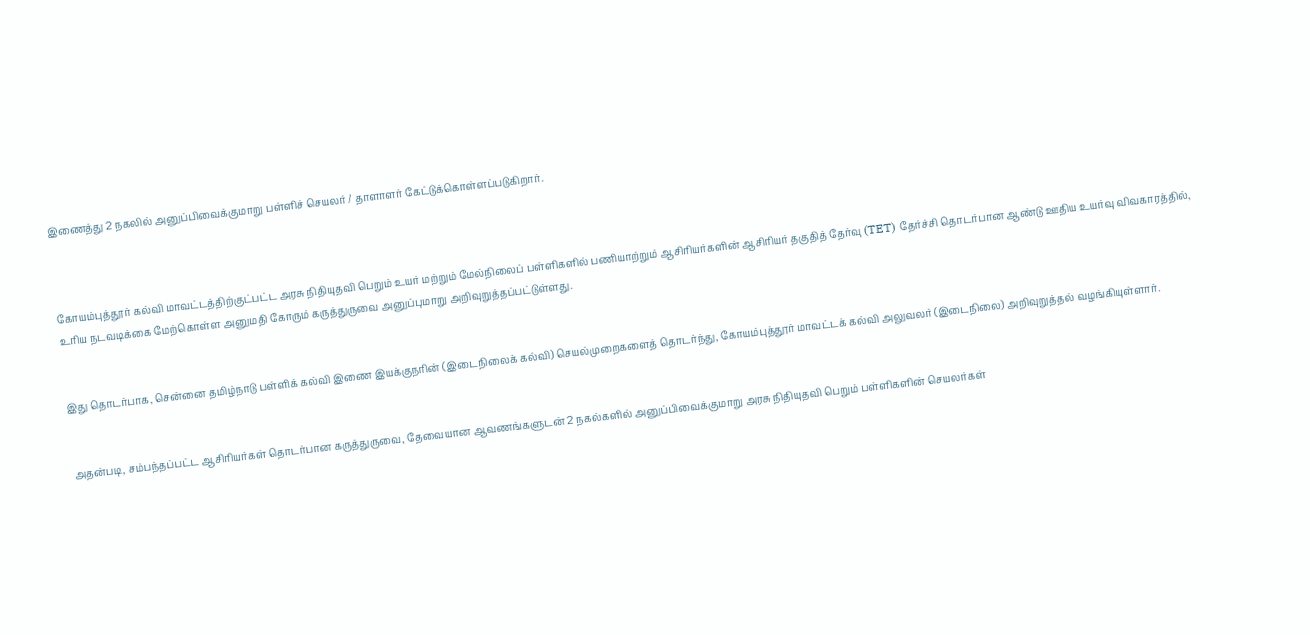இணைத்து 2 நகலில் அனுப்பிவைக்குமாறு பள்ளிச் செயலர் / தாளாளர் கேட்டுக்கொள்ளப்படுகிறார்.



கோயம்புத்தூர் கல்வி மாவட்டத்திற்குட்பட்ட அரசு நிதியுதவி பெறும் உயர் மற்றும் மேல்நிலைப் பள்ளிகளில் பணியாற்றும் ஆசிரியர்களின் ஆசிரியர் தகுதித் தேர்வு (TET) தேர்ச்சி தொடர்பான ஆண்டு ஊதிய உயர்வு விவகாரத்தில், உரிய நடவடிக்கை மேற்கொள்ள அனுமதி கோரும் கருத்துருவை அனுப்புமாறு அறிவுறுத்தப்பட்டுள்ளது.


இது தொடர்பாக, சென்னை தமிழ்நாடு பள்ளிக் கல்வி இணை இயக்குநரின் (இடைநிலைக் கல்வி) செயல்முறைகளைத் தொடர்ந்து, கோயம்புத்தூர் மாவட்டக் கல்வி அலுவலர் (இடைநிலை) அறிவுறுத்தல் வழங்கியுள்ளார்.


அதன்படி, சம்பந்தப்பட்ட ஆசிரியர்கள் தொடர்பான கருத்துருவை, தேவையான ஆவணங்களுடன் 2 நகல்களில் அனுப்பிவைக்குமாறு அரசு நிதியுதவி பெறும் பள்ளிகளின் செயலர்கள்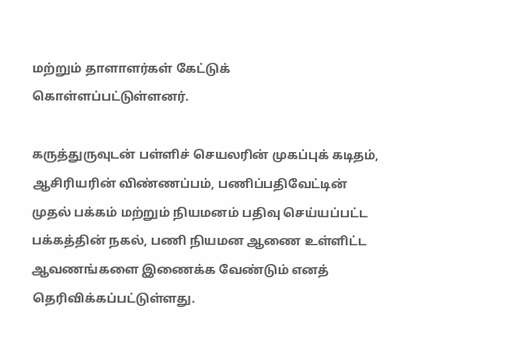மற்றும் தாளாளர்கள் கேட்டுக் கொள்ளப்பட்டுள்ளனர்.

கருத்துருவுடன் பள்ளிச் செயலரின் முகப்புக் கடிதம், ஆசிரியரின் விண்ணப்பம், பணிப்பதிவேட்டின் முதல் பக்கம் மற்றும் நியமனம் பதிவு செய்யப்பட்ட பக்கத்தின் நகல், பணி நியமன ஆணை உள்ளிட்ட ஆவணங்களை இணைக்க வேண்டும் எனத் தெரிவிக்கப்பட்டுள்ளது.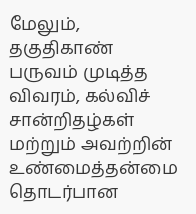மேலும், தகுதிகாண் பருவம் முடித்த விவரம், கல்விச் சான்றிதழ்கள் மற்றும் அவற்றின் உண்மைத்தன்மை தொடர்பான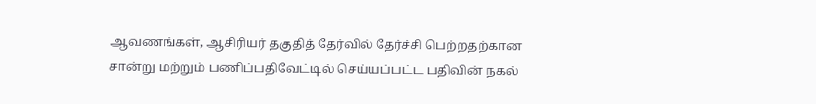ஆவணங்கள், ஆசிரியர் தகுதித் தேர்வில் தேர்ச்சி பெற்றதற்கான சான்று மற்றும் பணிப்பதிவேட்டில் செய்யப்பட்ட பதிவின் நகல்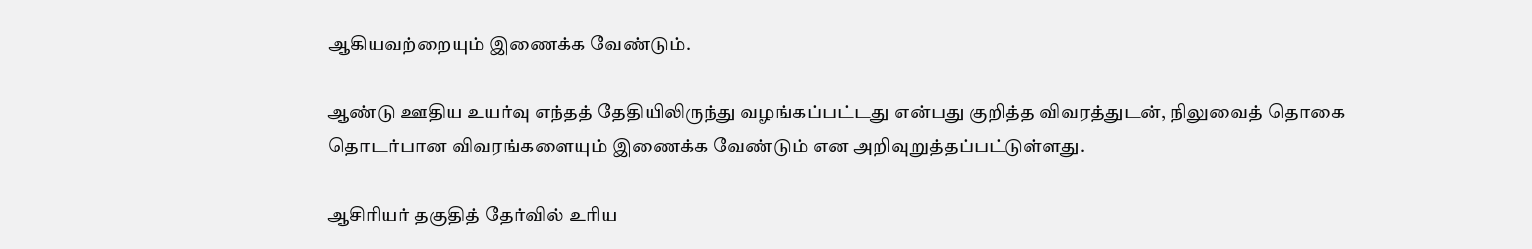ஆகியவற்றையும் இணைக்க வேண்டும்.

ஆண்டு ஊதிய உயர்வு எந்தத் தேதியிலிருந்து வழங்கப்பட்டது என்பது குறித்த விவரத்துடன், நிலுவைத் தொகை தொடர்பான விவரங்களையும் இணைக்க வேண்டும் என அறிவுறுத்தப்பட்டுள்ளது.

ஆசிரியர் தகுதித் தேர்வில் உரிய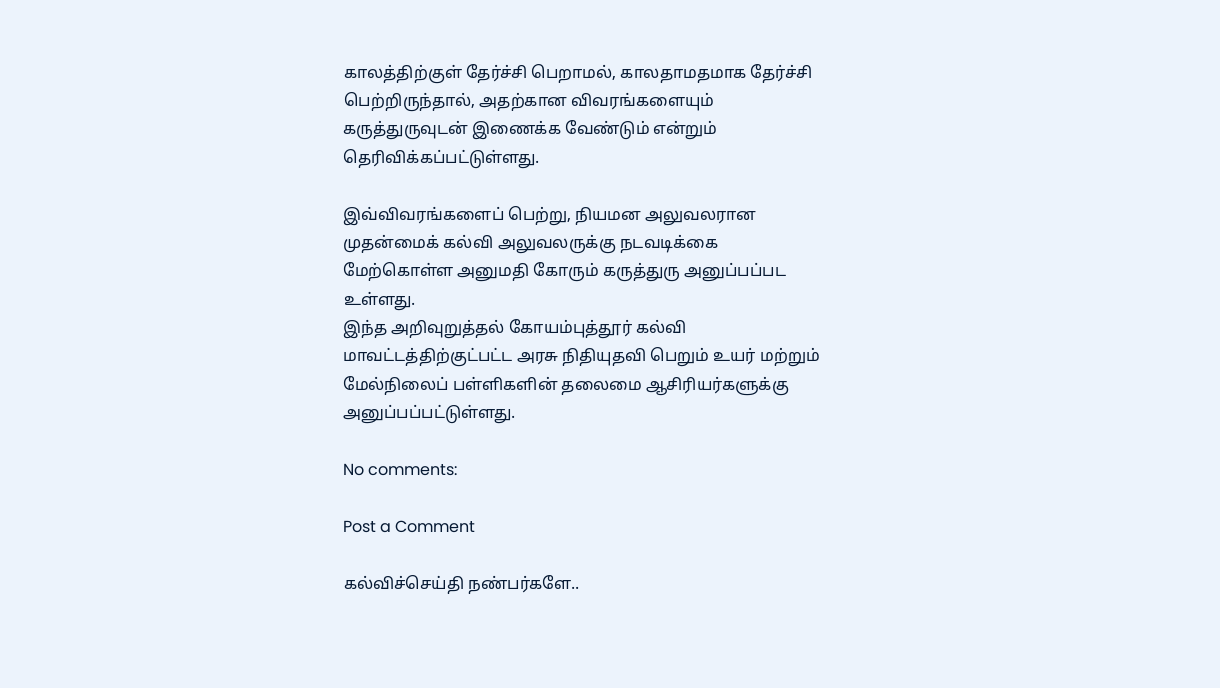காலத்திற்குள் தேர்ச்சி பெறாமல், காலதாமதமாக தேர்ச்சி பெற்றிருந்தால், அதற்கான விவரங்களையும் கருத்துருவுடன் இணைக்க வேண்டும் என்றும் தெரிவிக்கப்பட்டுள்ளது.

இவ்விவரங்களைப் பெற்று, நியமன அலுவலரான முதன்மைக் கல்வி அலுவலருக்கு நடவடிக்கை மேற்கொள்ள அனுமதி கோரும் கருத்துரு அனுப்பப்பட உள்ளது.
இந்த அறிவுறுத்தல் கோயம்புத்தூர் கல்வி மாவட்டத்திற்குட்பட்ட அரசு நிதியுதவி பெறும் உயர் மற்றும் மேல்நிலைப் பள்ளிகளின் தலைமை ஆசிரியர்களுக்கு அனுப்பப்பட்டுள்ளது.

No comments:

Post a Comment

கல்விச்செய்தி நண்பர்களே..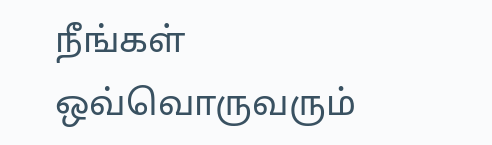நீங்கள் ஒவ்வொருவரும்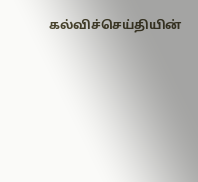கல்விச்செய்தியின்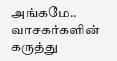அங்கமே..
வாசகர்களின் கருத்து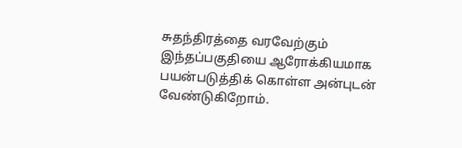சுதந்திரத்தை வரவேற்கும் இந்தப்பகுதியை ஆரோக்கியமாக பயன்படுத்திக் கொள்ள அன்புடன் வேண்டுகிறோம்.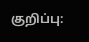குறிப்பு: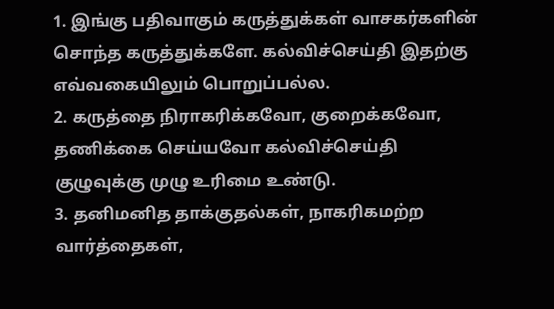1. இங்கு பதிவாகும் கருத்துக்கள் வாசகர்களின் சொந்த கருத்துக்களே. கல்விச்செய்தி இதற்கு எவ்வகையிலும் பொறுப்பல்ல.
2. கருத்தை நிராகரிக்கவோ, குறைக்கவோ, தணிக்கை செய்யவோ கல்விச்செய்தி குழுவுக்கு முழு உரிமை உண்டு.
3. தனிமனித தாக்குதல்கள், நாகரிகமற்ற வார்த்தைகள்,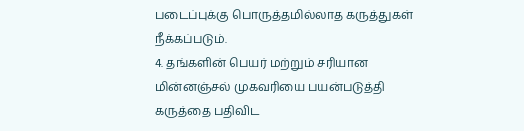படைப்புக்கு பொருத்தமில்லாத கருத்துகள் நீக்கப்படும்.
4. தங்களின் பெயர் மற்றும் சரியான மின்னஞ்சல் முகவரியை பயன்படுத்தி கருத்தை பதிவிட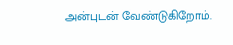அன்புடன் வேண்டுகிறோம்.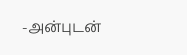-அன்புடன்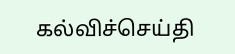கல்விச்செய்தி